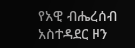የአዊ ብሔረሰብ አስተዳደር ዞን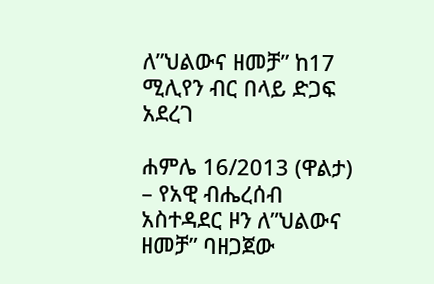ለ”ህልውና ዘመቻ” ከ17 ሚሊየን ብር በላይ ድጋፍ አደረገ

ሐምሌ 16/2013 (ዋልታ) – የአዊ ብሔረሰብ አስተዳደር ዞን ለ”ህልውና ዘመቻ” ባዘጋጀው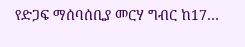የድጋፍ ማሰባሰቢያ መርሃ ግብር ከ17…